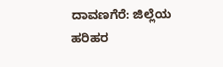ದಾವಣಗೆರೆ: ಜಿಲ್ಲೆಯ ಹರಿಹರ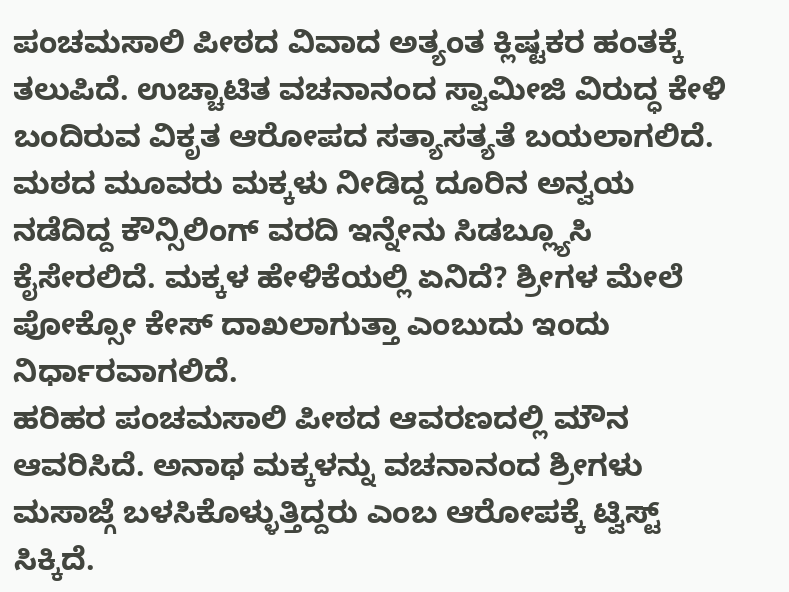ಪಂಚಮಸಾಲಿ ಪೀಠದ ವಿವಾದ ಅತ್ಯಂತ ಕ್ಲಿಷ್ಟಕರ ಹಂತಕ್ಕೆ ತಲುಪಿದೆ. ಉಚ್ಚಾಟಿತ ವಚನಾನಂದ ಸ್ವಾಮೀಜಿ ವಿರುದ್ಧ ಕೇಳಿ ಬಂದಿರುವ ವಿಕೃತ ಆರೋಪದ ಸತ್ಯಾಸತ್ಯತೆ ಬಯಲಾಗಲಿದೆ. ಮಠದ ಮೂವರು ಮಕ್ಕಳು ನೀಡಿದ್ದ ದೂರಿನ ಅನ್ವಯ ನಡೆದಿದ್ದ ಕೌನ್ಸಿಲಿಂಗ್ ವರದಿ ಇನ್ನೇನು ಸಿಡಬ್ಲ್ಯೂಸಿ ಕೈಸೇರಲಿದೆ. ಮಕ್ಕಳ ಹೇಳಿಕೆಯಲ್ಲಿ ಏನಿದೆ? ಶ್ರೀಗಳ ಮೇಲೆ ಪೋಕ್ಸೋ ಕೇಸ್ ದಾಖಲಾಗುತ್ತಾ ಎಂಬುದು ಇಂದು ನಿರ್ಧಾರವಾಗಲಿದೆ.
ಹರಿಹರ ಪಂಚಮಸಾಲಿ ಪೀಠದ ಆವರಣದಲ್ಲಿ ಮೌನ ಆವರಿಸಿದೆ. ಅನಾಥ ಮಕ್ಕಳನ್ನು ವಚನಾನಂದ ಶ್ರೀಗಳು ಮಸಾಜ್ಗೆ ಬಳಸಿಕೊಳ್ಳುತ್ತಿದ್ದರು ಎಂಬ ಆರೋಪಕ್ಕೆ ಟ್ವಿಸ್ಟ್ ಸಿಕ್ಕಿದೆ.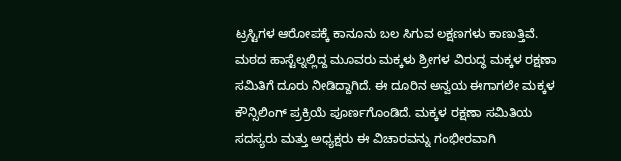ಟ್ರಸ್ಟಿಗಳ ಆರೋಪಕ್ಕೆ ಕಾನೂನು ಬಲ ಸಿಗುವ ಲಕ್ಷಣಗಳು ಕಾಣುತ್ತಿವೆ. ಮಠದ ಹಾಸ್ಟೆಲ್ನಲ್ಲಿದ್ದ ಮೂವರು ಮಕ್ಕಳು ಶ್ರೀಗಳ ವಿರುದ್ಧ ಮಕ್ಕಳ ರಕ್ಷಣಾ ಸಮಿತಿಗೆ ದೂರು ನೀಡಿದ್ದಾಗಿದೆ. ಈ ದೂರಿನ ಅನ್ವಯ ಈಗಾಗಲೇ ಮಕ್ಕಳ ಕೌನ್ಸಿಲಿಂಗ್ ಪ್ರಕ್ರಿಯೆ ಪೂರ್ಣಗೊಂಡಿದೆ. ಮಕ್ಕಳ ರಕ್ಷಣಾ ಸಮಿತಿಯ ಸದಸ್ಯರು ಮತ್ತು ಅಧ್ಯಕ್ಷರು ಈ ವಿಚಾರವನ್ನು ಗಂಭೀರವಾಗಿ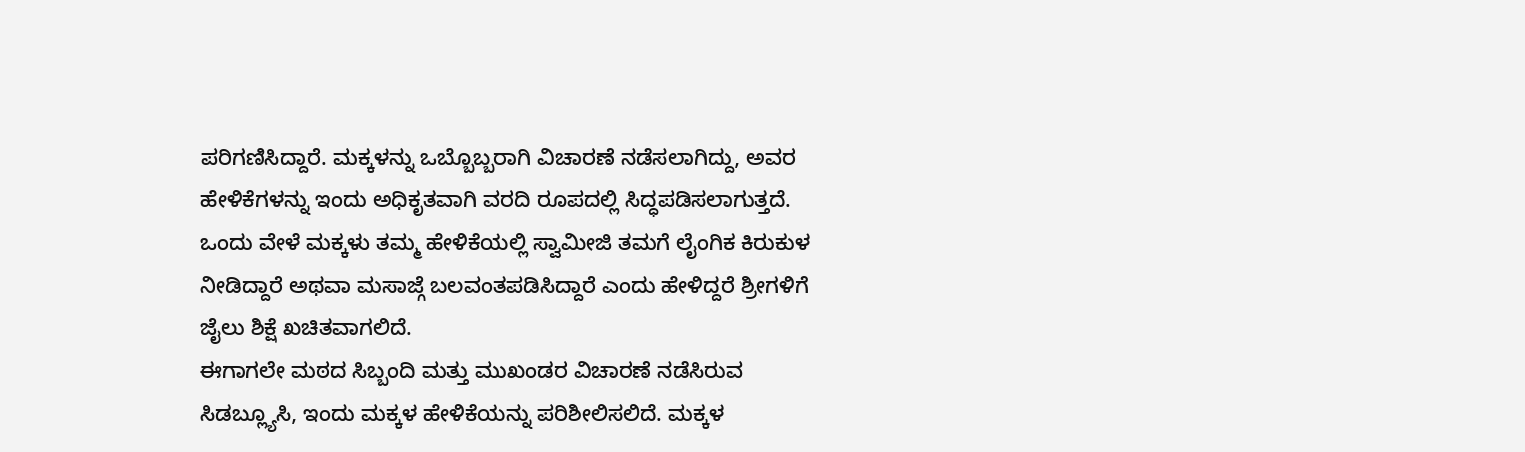ಪರಿಗಣಿಸಿದ್ದಾರೆ. ಮಕ್ಕಳನ್ನು ಒಬ್ಬೊಬ್ಬರಾಗಿ ವಿಚಾರಣೆ ನಡೆಸಲಾಗಿದ್ದು, ಅವರ ಹೇಳಿಕೆಗಳನ್ನು ಇಂದು ಅಧಿಕೃತವಾಗಿ ವರದಿ ರೂಪದಲ್ಲಿ ಸಿದ್ಧಪಡಿಸಲಾಗುತ್ತದೆ. ಒಂದು ವೇಳೆ ಮಕ್ಕಳು ತಮ್ಮ ಹೇಳಿಕೆಯಲ್ಲಿ ಸ್ವಾಮೀಜಿ ತಮಗೆ ಲೈಂಗಿಕ ಕಿರುಕುಳ ನೀಡಿದ್ದಾರೆ ಅಥವಾ ಮಸಾಜ್ಗೆ ಬಲವಂತಪಡಿಸಿದ್ದಾರೆ ಎಂದು ಹೇಳಿದ್ದರೆ ಶ್ರೀಗಳಿಗೆ ಜೈಲು ಶಿಕ್ಷೆ ಖಚಿತವಾಗಲಿದೆ.
ಈಗಾಗಲೇ ಮಠದ ಸಿಬ್ಬಂದಿ ಮತ್ತು ಮುಖಂಡರ ವಿಚಾರಣೆ ನಡೆಸಿರುವ ಸಿಡಬ್ಲ್ಯೂಸಿ, ಇಂದು ಮಕ್ಕಳ ಹೇಳಿಕೆಯನ್ನು ಪರಿಶೀಲಿಸಲಿದೆ. ಮಕ್ಕಳ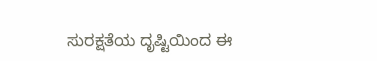ಸುರಕ್ಷತೆಯ ದೃಷ್ಟಿಯಿಂದ ಈ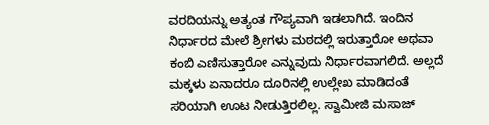ವರದಿಯನ್ನು ಅತ್ಯಂತ ಗೌಪ್ಯವಾಗಿ ಇಡಲಾಗಿದೆ. ಇಂದಿನ ನಿರ್ಧಾರದ ಮೇಲೆ ಶ್ರೀಗಳು ಮಠದಲ್ಲಿ ಇರುತ್ತಾರೋ ಅಥವಾ ಕಂಬಿ ಎಣಿಸುತ್ತಾರೋ ಎನ್ನುವುದು ನಿರ್ಧಾರವಾಗಲಿದೆ. ಅಲ್ಲದೆ ಮಕ್ಕಳು ಏನಾದರೂ ದೂರಿನಲ್ಲಿ ಉಲ್ಲೇಖ ಮಾಡಿದಂತೆ ಸರಿಯಾಗಿ ಊಟ ನೀಡುತ್ತಿರಲಿಲ್ಲ. ಸ್ವಾಮೀಜಿ ಮಸಾಜ್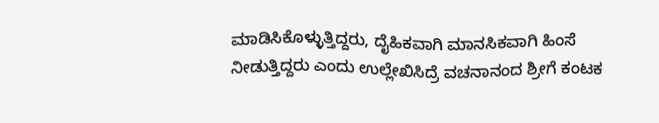ಮಾಡಿಸಿಕೊಳ್ಳುತ್ತಿದ್ದರು, ದೈಹಿಕವಾಗಿ ಮಾನಸಿಕವಾಗಿ ಹಿಂಸೆ ನೀಡುತ್ತಿದ್ದರು ಎಂದು ಉಲ್ಲೇಖಿಸಿದ್ರೆ ವಚನಾನಂದ ಶ್ರೀಗೆ ಕಂಟಕ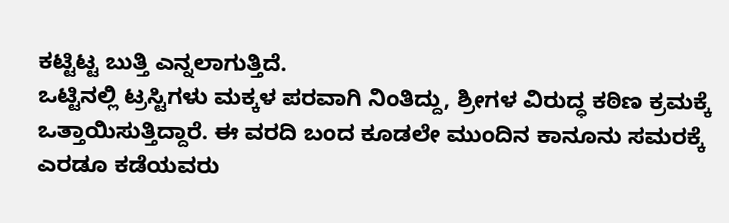ಕಟ್ಟಿಟ್ಟ ಬುತ್ತಿ ಎನ್ನಲಾಗುತ್ತಿದೆ.
ಒಟ್ಟಿನಲ್ಲಿ ಟ್ರಸ್ಟಿಗಳು ಮಕ್ಕಳ ಪರವಾಗಿ ನಿಂತಿದ್ದು, ಶ್ರೀಗಳ ವಿರುದ್ಧ ಕಠಿಣ ಕ್ರಮಕ್ಕೆ ಒತ್ತಾಯಿಸುತ್ತಿದ್ದಾರೆ. ಈ ವರದಿ ಬಂದ ಕೂಡಲೇ ಮುಂದಿನ ಕಾನೂನು ಸಮರಕ್ಕೆ ಎರಡೂ ಕಡೆಯವರು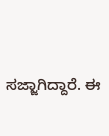ಸಜ್ಜಾಗಿದ್ದಾರೆ. ಈ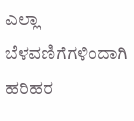ಎಲ್ಲಾ ಬೆಳವಣಿಗೆಗಳಿಂದಾಗಿ ಹರಿಹರ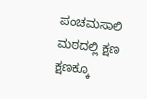ಪಂಚಮಸಾಲಿ ಮಠದಲ್ಲಿ ಕ್ಷಣ ಕ್ಷಣಕ್ಕೂ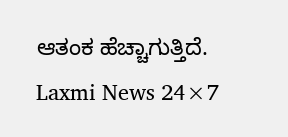ಆತಂಕ ಹೆಚ್ಚಾಗುತ್ತಿದೆ.
Laxmi News 24×7